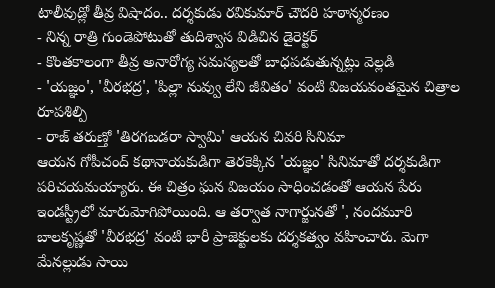టాలీవుడ్లో తీవ్ర విషాదం.. దర్శకుడు రవికుమార్ చౌదరి హఠాన్మరణం
- నిన్న రాత్రి గుండెపోటుతో తుదిశ్వాస విడిచిన డైరెక్టర్
- కొంతకాలంగా తీవ్ర అనారోగ్య సమస్యలతో బాధపడుతున్నట్లు వెల్లడి
- 'యజ్ఞం', 'వీరభద్ర', 'పిల్లా నువ్వు లేని జీవితం' వంటి విజయవంతమైన చిత్రాల రూపశిల్పి
- రాజ్ తరుణ్తో 'తిరగబడరా స్వామి' ఆయన చివరి సినిమా
ఆయన గోపీచంద్ కథానాయకుడిగా తెరకెక్కిన 'యజ్ఞం' సినిమాతో దర్శకుడిగా పరిచయమయ్యారు. ఈ చిత్రం ఘన విజయం సాధించడంతో ఆయన పేరు ఇండస్ట్రీలో మారుమోగిపోయింది. ఆ తర్వాత నాగార్జునతో ', నందమూరి బాలకృష్ణతో 'వీరభద్ర' వంటి భారీ ప్రాజెక్టులకు దర్శకత్వం వహించారు. మెగా మేనల్లుడు సాయి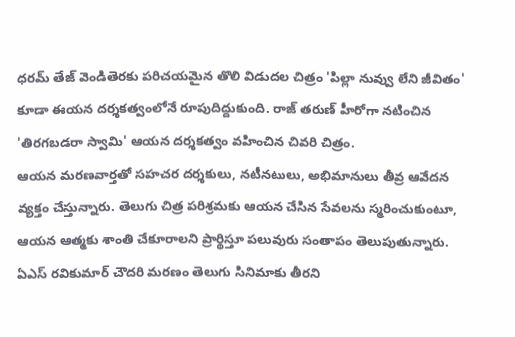ధరమ్ తేజ్ వెండితెరకు పరిచయమైన తొలి విడుదల చిత్రం 'పిల్లా నువ్వు లేని జీవితం' కూడా ఈయన దర్శకత్వంలోనే రూపుదిద్దుకుంది. రాజ్ తరుణ్ హీరోగా నటించిన 'తిరగబడరా స్వామి' ఆయన దర్శకత్వం వహించిన చివరి చిత్రం.
ఆయన మరణవార్తతో సహచర దర్శకులు, నటీనటులు, అభిమానులు తీవ్ర ఆవేదన వ్యక్తం చేస్తున్నారు. తెలుగు చిత్ర పరిశ్రమకు ఆయన చేసిన సేవలను స్మరించుకుంటూ, ఆయన ఆత్మకు శాంతి చేకూరాలని ప్రార్థిస్తూ పలువురు సంతాపం తెలుపుతున్నారు. ఏఎస్ రవికుమార్ చౌదరి మరణం తెలుగు సినిమాకు తీరని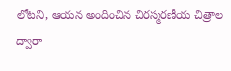లోటని, ఆయన అందించిన చిరస్మరణీయ చిత్రాల ద్వారా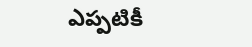ఎప్పటికీ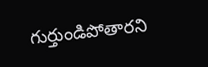గుర్తుండిపోతారని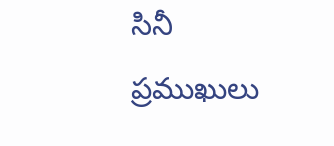సినీ ప్రముఖులు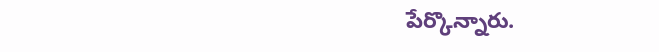పేర్కొన్నారు.